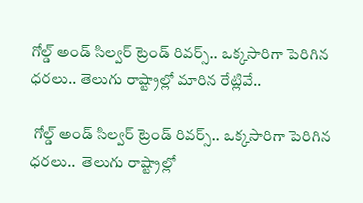గోల్డ్ అండ్ సిల్వర్ ట్రెండ్ రివర్స్.. ఒక్కసారిగా పెరిగిన ధరలు.. తెలుగు రాష్ట్రాల్లో మారిన రేట్లివే..

 గోల్డ్ అండ్ సిల్వర్ ట్రెండ్ రివర్స్.. ఒక్కసారిగా పెరిగిన ధరలు..  తెలుగు రాష్ట్రాల్లో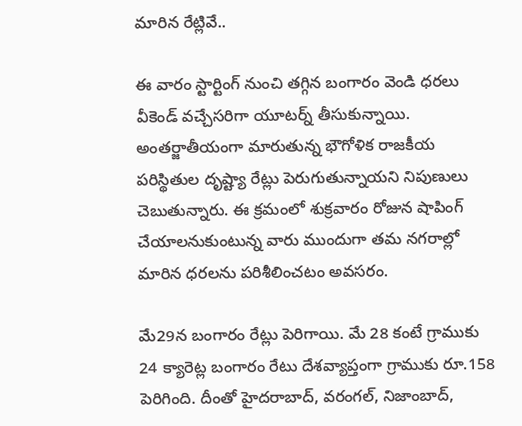మారిన రేట్లివే..

ఈ వారం స్టార్టింగ్ నుంచి తగ్గిన బంగారం వెండి ధరలు వీకెండ్ వచ్చేసరిగా యూటర్న్ తీసుకున్నాయి. అంతర్జాతీయంగా మారుతున్న భౌగోళిక రాజకీయ పరిస్థితుల దృష్ట్యా రేట్లు పెరుగుతున్నాయని నిపుణులు చెబుతున్నారు. ఈ క్రమంలో శుక్రవారం రోజున షాపింగ్ చేయాలనుకుంటున్న వారు ముందుగా తమ నగరాల్లో మారిన ధరలను పరిశీలించటం అవసరం.

మే29న బంగారం రేట్లు పెరిగాయి. మే 28 కంటే గ్రాముకు 24 క్యారెట్ల బంగారం రేటు దేశవ్యాప్తంగా గ్రాముకు రూ.158 పెరిగింది. దీంతో హైదరాబాద్, వరంగల్, నిజాంబాద్,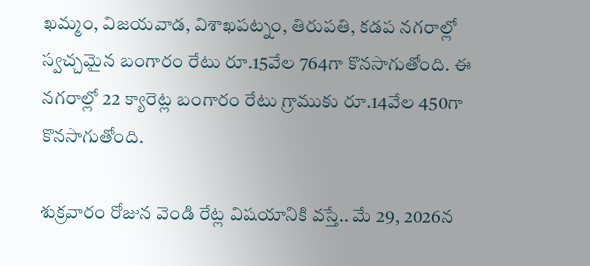ఖమ్మం, విజయవాడ, విశాఖపట్నం, తిరుపతి, కడప నగరాల్లో స్వచ్చమైన బంగారం రేటు రూ.15వేల 764గా కొనసాగుతోంది. ఈ నగరాల్లో 22 క్యారెట్ల బంగారం రేటు గ్రాముకు రూ.14వేల 450గా కొనసాగుతోంది.

శుక్రవారం రోజున వెండి రేట్ల విషయానికి వస్తే.. మే 29, 2026న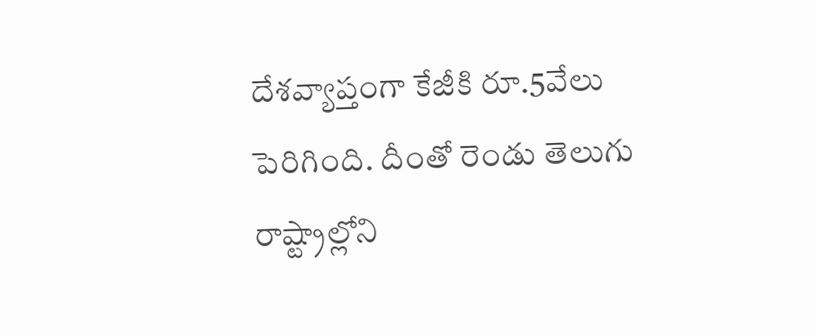దేశవ్యాప్తంగా కేజీకి రూ.5వేలు పెరిగింది. దీంతో రెండు తెలుగు రాష్ట్రాల్లోని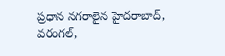ప్రధాన నగరాలైన హైదరాబాద్, వరంగల్,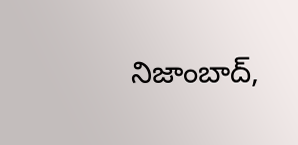నిజాంబాద్,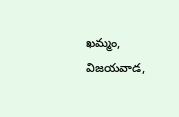ఖమ్మం, విజయవాడ,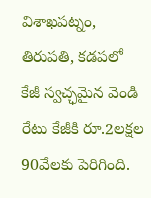విశాఖపట్నం, తిరుపతి, కడపలో కేజీ స్వచ్ఛమైన వెండి రేటు కేజీకి రూ.2లక్షల 90వేలకు పెరిగింది.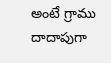అంటే గ్రాము దాదాపుగా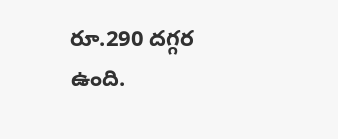రూ.290 దగ్గర ఉంది.